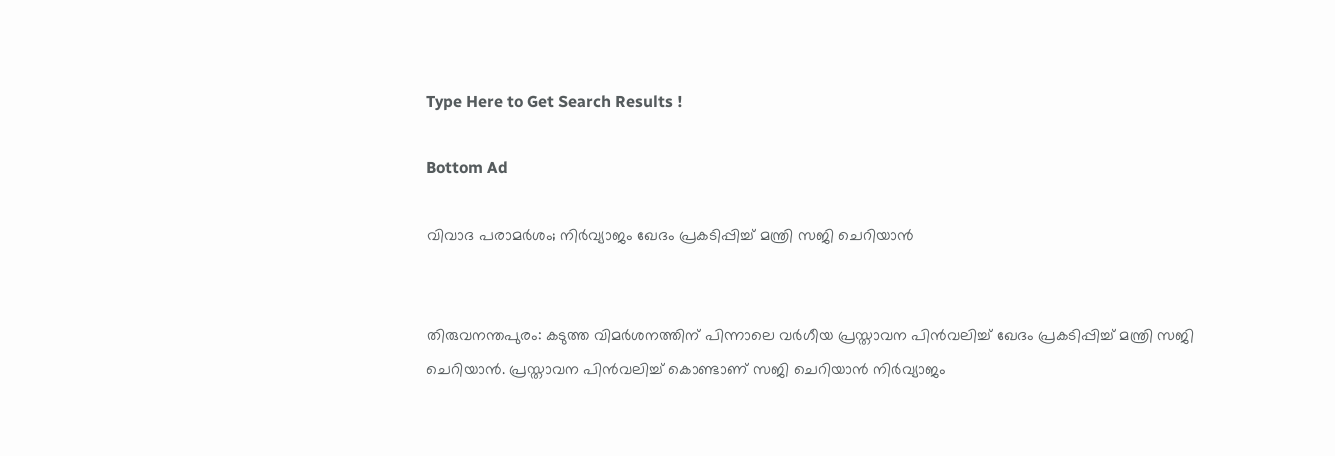Type Here to Get Search Results !

Bottom Ad

വിവാദ പരാമർശം; നിര്‍വ്യാജം ഖേദം പ്രകടിപ്പിച്ച് മന്ത്രി സജി ചെറിയാൻ


തിരുവനന്തപുരം: കടുത്ത വിമര്‍ശനത്തിന് പിന്നാലെ വര്‍ഗീയ പ്രസ്താവന പിന്‍വലിച്ച് ഖേദം പ്രകടിപ്പിച്ച് മന്ത്രി സജി ചെറിയാൻ. പ്രസ്താവന പിൻവലിച്ച് കൊണ്ടാണ് സജി ചെറിയാൻ നിര്‍വ്യാജം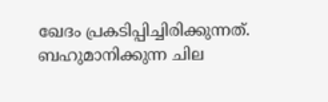ഖേദം പ്രകടിപ്പിച്ചിരിക്കുന്നത്. ബഹുമാനിക്കുന്ന ചില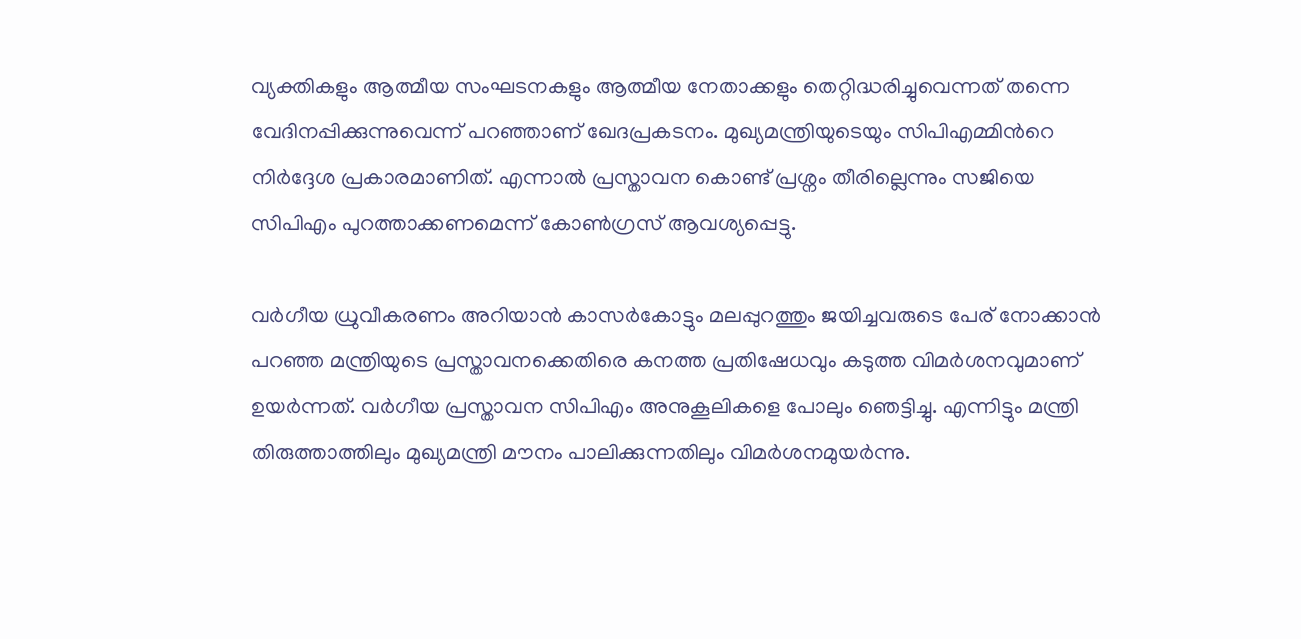വ്യക്തികളും ആത്മീയ സംഘടനകളും ആത്മീയ നേതാക്കളും തെറ്റിദ്ധരിച്ചുവെന്നത് തന്നെ വേദിനപ്പിക്കുന്നുവെന്ന് പറഞ്ഞാണ് ഖേദപ്രകടനം. മുഖ്യമന്ത്രിയുടെയും സിപിഎമ്മിന്‍റെ നിര്‍ദ്ദേശ പ്രകാരമാണിത്. എന്നാൽ പ്രസ്താവന കൊണ്ട് പ്രശ്നം തീരില്ലെന്നും സജിയെ സിപിഎം പുറത്താക്കണമെന്ന് കോണ്‍ഗ്രസ് ആവശ്യപ്പെട്ടു.

വര്‍ഗീയ ധ്രുവീകരണം അറിയാൻ കാസര്‍കോട്ടും മലപ്പുറത്തും ജയിച്ചവരുടെ പേര് നോക്കാൻ പറഞ്ഞ മന്ത്രിയുടെ പ്രസ്താവനക്കെതിരെ കനത്ത പ്രതിഷേധവും കടുത്ത വിമര്‍ശനവുമാണ് ഉയര്‍ന്നത്. വര്‍ഗീയ പ്രസ്താവന സിപിഎം അനുകൂലികളെ പോലും ഞെട്ടിച്ചു. എന്നിട്ടും മന്ത്രി തിരുത്താത്തിലും മുഖ്യമന്ത്രി മൗനം പാലിക്കുന്നതിലും വിമര്‍ശനമുയര്‍ന്നു.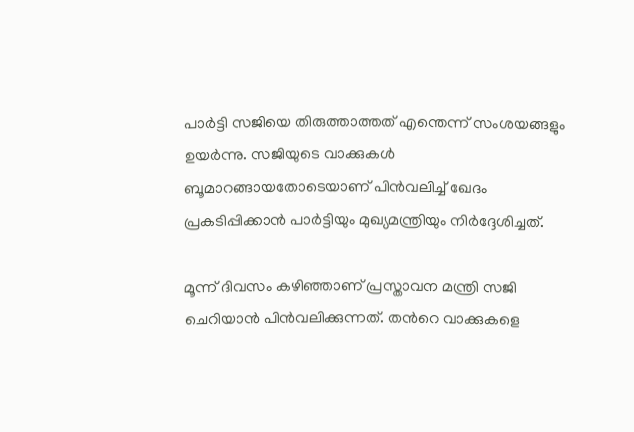പാര്‍ട്ടി സജിയെ തിരുത്താത്തത് എന്തെന്ന് സംശയങ്ങളും ഉയര്‍ന്നു. സജിയുടെ വാക്കുകള്‍ ബൂമാറങ്ങായതോടെയാണ് പിന്‍വലിച്ച് ഖേദം പ്രകടിപ്പിക്കാൻ പാര്‍ട്ടിയും മുഖ്യമന്ത്രിയും നിര്‍ദ്ദേശിച്ചത്.

മൂന്ന് ദിവസം കഴിഞ്ഞാണ് പ്രസ്താവന മന്ത്രി സജി ചെറിയാൻ പിന്‍വലിക്കുന്നത്. തന്‍റെ വാക്കുകളെ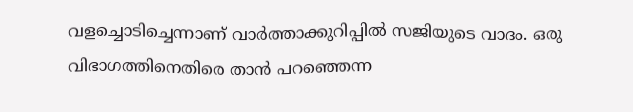വളച്ചൊടിച്ചെന്നാണ് വാര്‍ത്താക്കുറിപ്പിൽ സജിയുടെ വാദം. ഒരു വിഭാഗത്തിനെതിരെ താൻ പറഞ്ഞെന്ന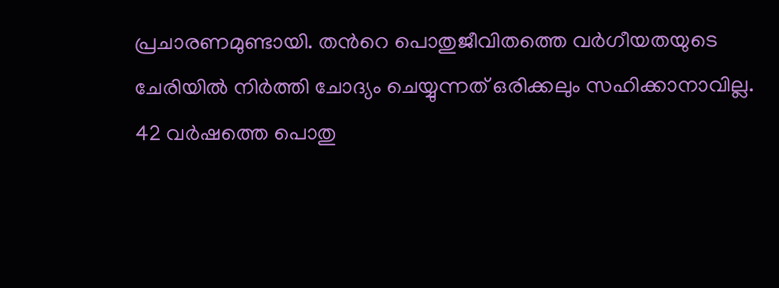പ്രചാരണമുണ്ടായി. തന്‍റെ പൊതുജീവിതത്തെ വര്‍ഗീയതയുടെ ചേരിയിൽ നിര്‍ത്തി ചോദ്യം ചെയ്യുന്നത് ഒരിക്കലും സഹിക്കാനാവില്ല. 42 വര്‍ഷത്തെ പൊതു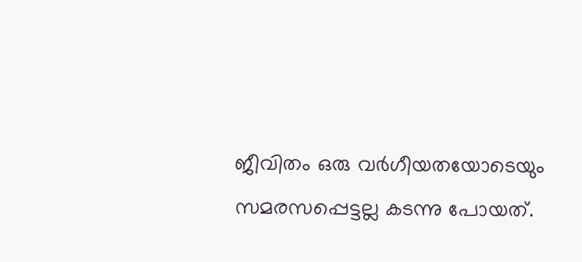ജീവിതം ഒരു വര്‍ഗീയതയോടെയും സമരസപ്പെട്ടല്ല കടന്നു പോയത്.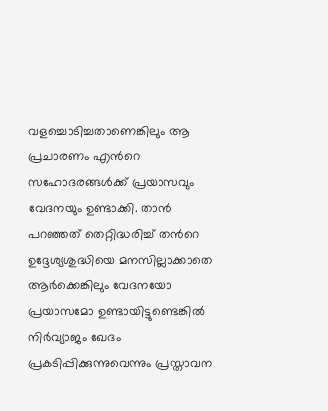വളച്ചൊടിച്ചതാണെങ്കിലും ആ പ്രചാരണം എന്‍റെ സഹോദരങ്ങള്‍ക്ക് പ്രയാസവും വേദനയും ഉണ്ടാക്കി. താൻ പറഞ്ഞത് തെറ്റിദ്ധരിച്ച് തന്‍റെ ഉദ്ദേശ്യശുദ്ധിയെ മനസില്ലാക്കാതെ ആര്‍ക്കെങ്കിലും വേദനയോ പ്രയാസമോ ഉണ്ടായിട്ടുണ്ടെങ്കിൽ നിര്‍വ്യാജം ഖേദം പ്രകടിപ്പിക്കുന്നുവെന്നും പ്രസ്താവന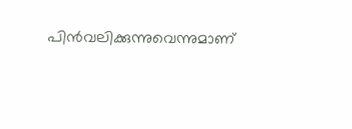പിന്‍വലിക്കുന്നുവെന്നുമാണ്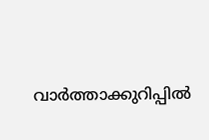വാര്‍ത്താക്കുറിപ്പില്‍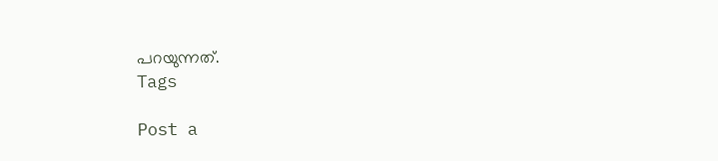പറയുന്നത്.
Tags

Post a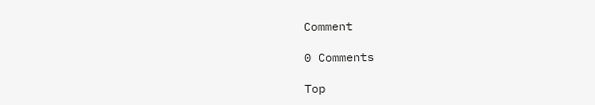Comment

0 Comments

Top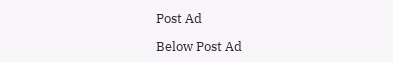Post Ad

Below Post Ad